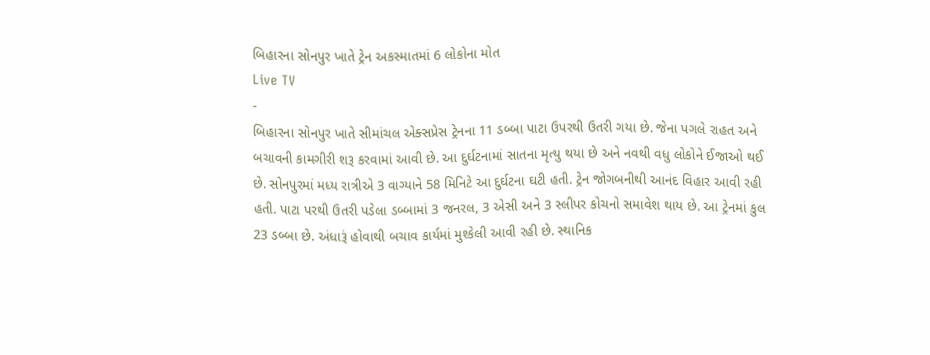બિહારના સોનપુર ખાતે ટ્રેન અકસ્માતમાં 6 લોકોના મોત
Live TV
-
બિહારના સોનપુર ખાતે સીમાંચલ એક્સપ્રેસ ટ્રેનના 11 ડબ્બા પાટા ઉપરથી ઉતરી ગયા છે. જેના પગલે રાહત અને બચાવની કામગીરી શરૂ કરવામાં આવી છે. આ દુર્ઘટનામાં સાતના મૃત્યુ થયા છે અને નવથી વધુ લોકોને ઈજાઓ થઈ છે. સોનપુરમાં મધ્ય રાત્રીએ 3 વાગ્યાને 58 મિનિટે આ દુર્ઘટના ઘટી હતી. ટ્રેન જોગબનીથી આનંદ વિહાર આવી રહી હતી. પાટા પરથી ઉતરી પડેલા ડબ્બામાં 3 જનરલ, 3 એસી અને 3 સ્લીપર કોચનો સમાવેશ થાય છે. આ ટ્રેનમાં કુલ 23 ડબ્બા છે. અંધારૂં હોવાથી બચાવ કાર્યમાં મુશ્કેલી આવી રહી છે. સ્થાનિક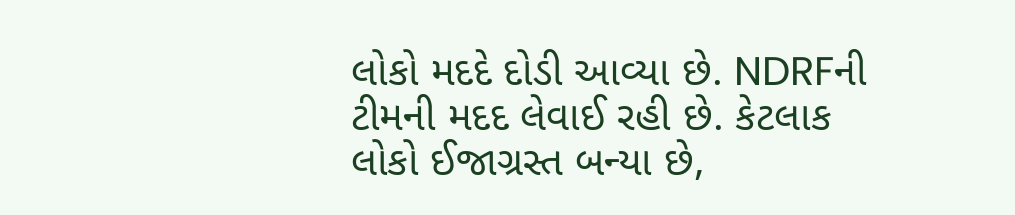લોકો મદદે દોડી આવ્યા છે. NDRFની ટીમની મદદ લેવાઈ રહી છે. કેટલાક લોકો ઈજાગ્રસ્ત બન્યા છે,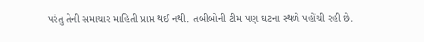પરંતુ તેની સમાચાર માહિતી પ્રાપ્ત થઈ નથી. તબીબોની ટીમ પણ ઘટના સ્થળે પહોંચી રહી છે.